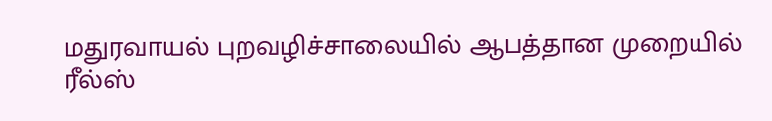மதுரவாயல் புறவழிச்சாலையில் ஆபத்தான முறையில் ரீல்ஸ்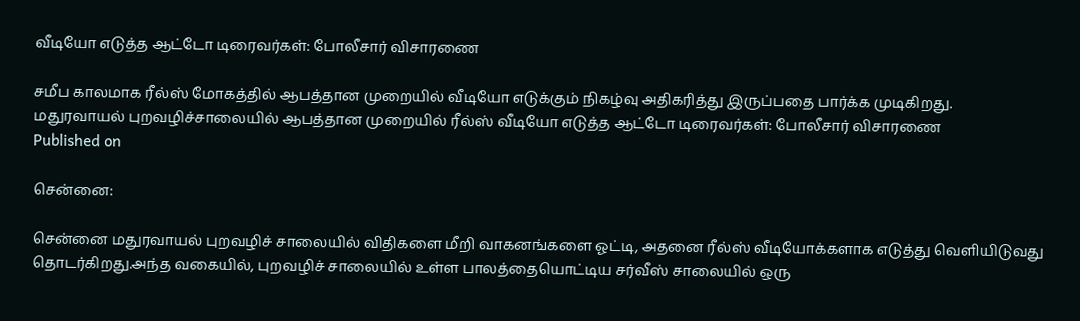வீடியோ எடுத்த ஆட்டோ டிரைவர்கள்: போலீசார் விசாரணை

சமீப காலமாக ரீல்ஸ் மோகத்தில் ஆபத்தான முறையில் வீடியோ எடுக்கும் நிகழ்வு அதிகரித்து இருப்பதை பார்க்க முடிகிறது.
மதுரவாயல் புறவழிச்சாலையில் ஆபத்தான முறையில் ரீல்ஸ் வீடியோ எடுத்த ஆட்டோ டிரைவர்கள்: போலீசார் விசாரணை
Published on

சென்னை:

சென்னை மதுரவாயல் புறவழிச் சாலையில் விதிகளை மீறி வாகனங்களை ஓட்டி, அதனை ரீல்ஸ் வீடியோக்களாக எடுத்து வெளியிடுவது தொடர்கிறது.அந்த வகையில், புறவழிச் சாலையில் உள்ள பாலத்தையொட்டிய சர்வீஸ் சாலையில் ஒரு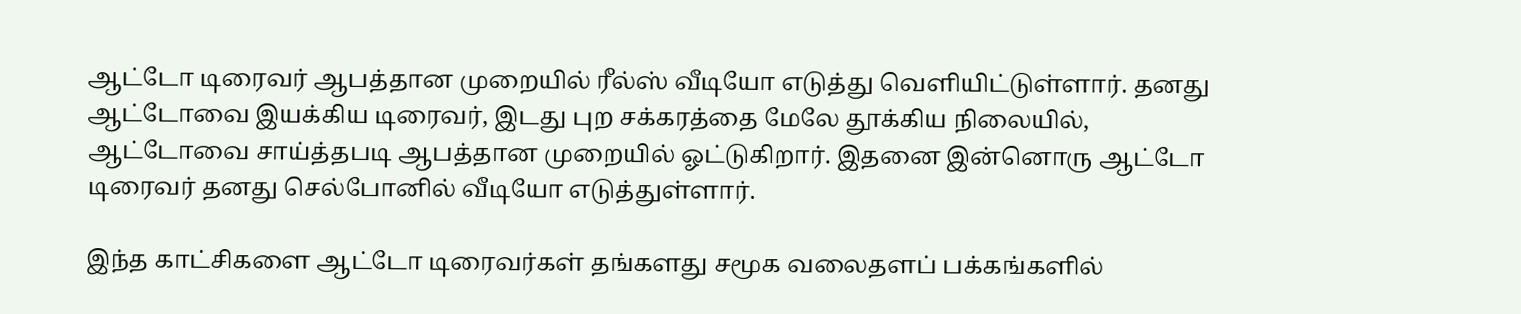ஆட்டோ டிரைவர் ஆபத்தான முறையில் ரீல்ஸ் வீடியோ எடுத்து வெளியிட்டுள்ளார். தனது ஆட்டோவை இயக்கிய டிரைவர், இடது புற சக்கரத்தை மேலே தூக்கிய நிலையில், ஆட்டோவை சாய்த்தபடி ஆபத்தான முறையில் ஓட்டுகிறார். இதனை இன்னொரு ஆட்டோ டிரைவர் தனது செல்போனில் வீடியோ எடுத்துள்ளார்.

இந்த காட்சிகளை ஆட்டோ டிரைவர்கள் தங்களது சமூக வலைதளப் பக்கங்களில்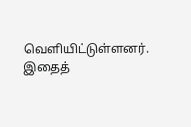வெளியிட்டுள்ளனர். இதைத்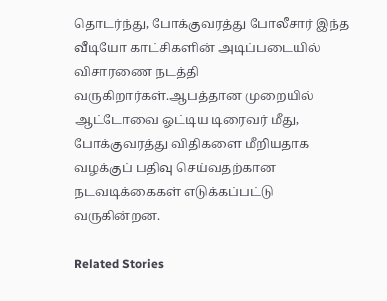தொடர்ந்து, போக்குவரத்து போலீசார் இந்த வீடியோ காட்சிகளின் அடிப்படையில் விசாரணை நடத்தி வருகிறார்கள்.ஆபத்தான முறையில் ஆட்டோவை ஓட்டிய டிரைவர் மீது, போக்குவரத்து விதிகளை மீறியதாக வழக்குப் பதிவு செய்வதற்கான நடவடிக்கைகள் எடுக்கப்பட்டு வருகின்றன.

Related Stories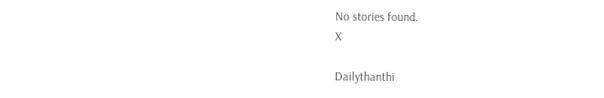No stories found.
X

Dailythanthi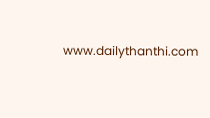www.dailythanthi.com